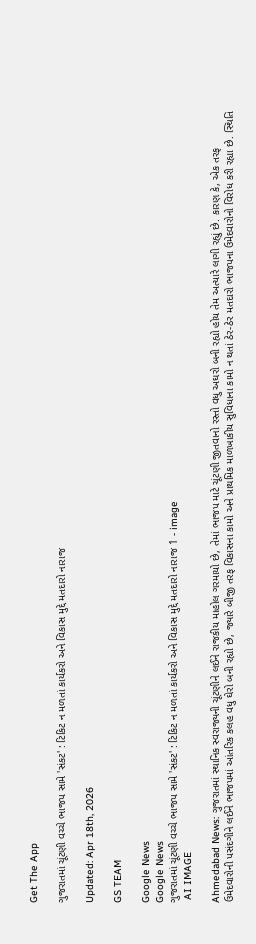Get The App

ગુજરાતમાં ચૂંટણી વચ્ચે ભાજપ સામે 'સંકટ' : ટિકિટ ન મળતાં કાર્યકરો અને વિકાસ મુદ્દે મતદારો નારાજ

Updated: Apr 18th, 2026

GS TEAM

Google News
Google News
ગુજરાતમાં ચૂંટણી વચ્ચે ભાજપ સામે 'સંકટ' : ટિકિટ ન મળતાં કાર્યકરો અને વિકાસ મુદ્દે મતદારો નારાજ 1 - image
 AI IMAGE

Ahmedabad News: ગુજરાતમાં સ્થાનિક સ્વરાજ્યની ચૂંટણીને લઈને રાજકીય માહોલ ગરમાયો છે, તેમાં ભાજપ માટે ચૂંટણી જીતવાનો રસ્તો વધુ અઘરો બની રહ્યો હોય તેમ અત્યારે લાગી રહ્યું છે. કારણ કે, એક તરફ ઉમેદવારોની પસંદગીને લઈને ભાજપમાં આંતરિક કલહ વધુ ઘેરો બની રહ્યો છે, જ્યારે બીજી તરફ વિકાસના કામો અને પ્રાથમિક માળખાકીય સુવિધાના કામો ન થતાં ઠેર-ઠેર મતદારો ભાજપના ઉમેદવારોનો વિરોધ કરી રહ્યા છે. સ્થિતિ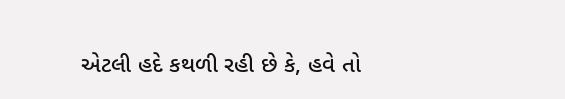એટલી હદે કથળી રહી છે કે, હવે તો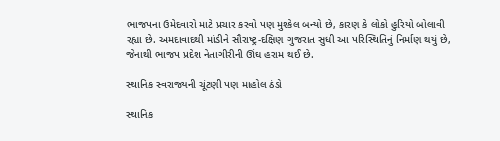ભાજપના ઉમેદવારો માટે પ્રચાર કરવો પણ મુશ્કેલ બન્યો છે, કારણ કે લોકો હુરિયો બોલાવી રહ્યા છે. અમદાવાદથી માંડીને સૌરાષ્ટ્ર-દક્ષિણ ગુજરાત સુધી આ પરિસ્થિતિનું નિર્માણ થયું છે, જેનાથી ભાજપ પ્રદેશ નેતાગીરીની ઊંઘ હરામ થઈ છે.

સ્થાનિક સ્વરાજ્યની ચૂંટણી પણ માહોલ ઠંડો

સ્થાનિક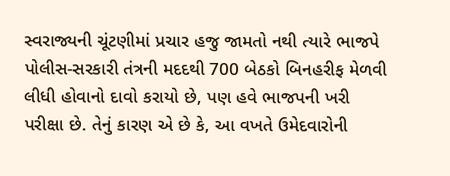સ્વરાજ્યની ચૂંટણીમાં પ્રચાર હજુ જામતો નથી ત્યારે ભાજપે પોલીસ-સરકારી તંત્રની મદદથી 700 બેઠકો બિનહરીફ મેળવી લીધી હોવાનો દાવો કરાયો છે, પણ હવે ભાજપની ખરી પરીક્ષા છે. તેનું કારણ એ છે કે, આ વખતે ઉમેદવારોની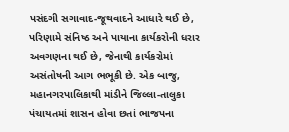પસંદગી સગાવાદ-જૂથવાદને આધારે થઈ છે, પરિણામે સંનિષ્ઠ અને પાયાના કાર્યકરોની ધરાર અવગણના થઈ છે, જેનાથી કાર્યકરોમાં અસંતોષની આગ ભભૂકી છે. એક બાજુ, મહાનગરપાલિકાથી માંડીને જિલ્લા-તાલુકા પંચાયતમાં શાસન હોવા છતાં ભાજપના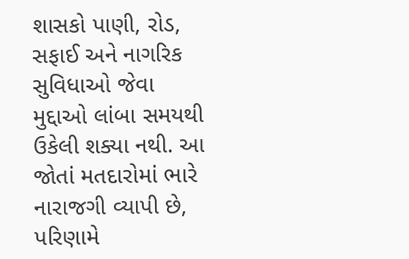શાસકો પાણી, રોડ, સફાઈ અને નાગરિક સુવિધાઓ જેવા મુદ્દાઓ લાંબા સમયથી ઉકેલી શક્યા નથી. આ જોતાં મતદારોમાં ભારે નારાજગી વ્યાપી છે, પરિણામે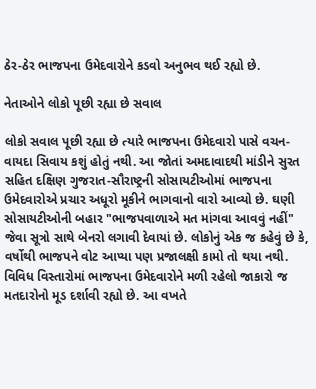ઠેર-ઠેર ભાજપના ઉમેદવારોને કડવો અનુભવ થઈ રહ્યો છે.

નેતાઓને લોકો પૂછી રહ્યા છે સવાલ

લોકો સવાલ પૂછી રહ્યા છે ત્યારે ભાજપના ઉમેદવારો પાસે વચન-વાયદા સિવાય કશું હોતું નથી. આ જોતાં અમદાવાદથી માંડીને સુરત સહિત દક્ષિણ ગુજરાત-સૌરાષ્ટ્રની સોસાયટીઓમાં ભાજપના ઉમેદવારોએ પ્રચાર અધૂરો મૂકીને ભાગવાનો વારો આવ્યો છે. ઘણી સોસાયટીઓની બહાર "ભાજપવાળાએ મત માંગવા આવવું નહીં" જેવા સૂત્રો સાથે બેનરો લગાવી દેવાયાં છે. લોકોનું એક જ કહેવું છે કે, વર્ષોથી ભાજપને વોટ આપ્યા પણ પ્રજાલક્ષી કામો તો થયા નથી. વિવિધ વિસ્તારોમાં ભાજપના ઉમેદવારોને મળી રહેલો જાકારો જ મતદારોનો મૂડ દર્શાવી રહ્યો છે. આ વખતે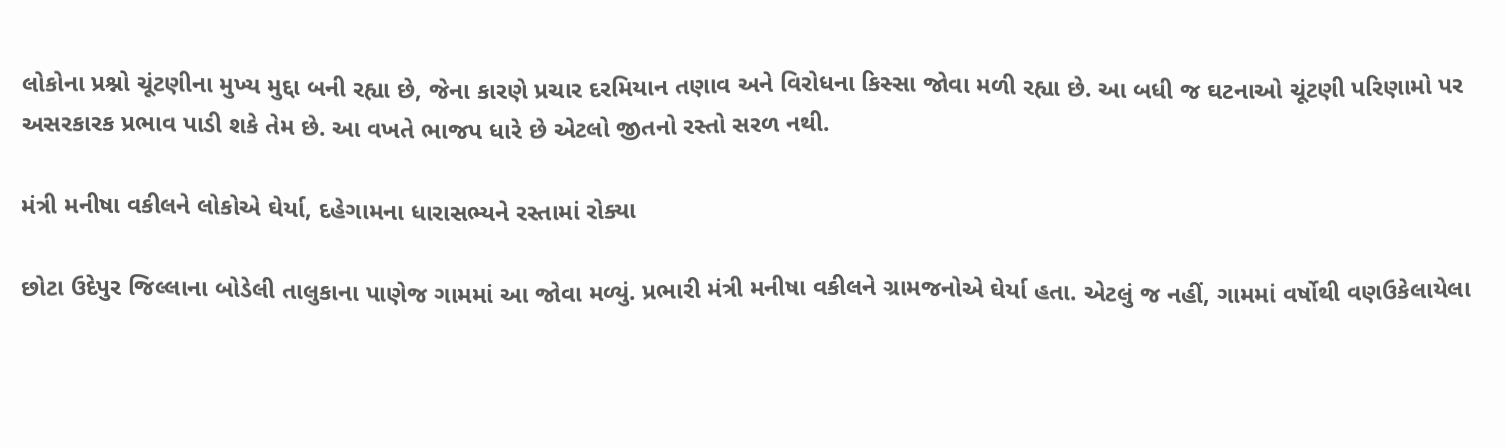લોકોના પ્રશ્નો ચૂંટણીના મુખ્ય મુદ્દા બની રહ્યા છે, જેના કારણે પ્રચાર દરમિયાન તણાવ અને વિરોધના કિસ્સા જોવા મળી રહ્યા છે. આ બધી જ ઘટનાઓ ચૂંટણી પરિણામો પર અસરકારક પ્રભાવ પાડી શકે તેમ છે. આ વખતે ભાજપ ધારે છે એટલો જીતનો રસ્તો સરળ નથી.

મંત્રી મનીષા વકીલને લોકોએ ઘેર્યા, દહેગામના ધારાસભ્યને રસ્તામાં રોક્યા

છોટા ઉદેપુર જિલ્લાના બોડેલી તાલુકાના પાણેજ ગામમાં આ જોવા મળ્યું. પ્રભારી મંત્રી મનીષા વકીલને ગ્રામજનોએ ઘેર્યા હતા. એટલું જ નહીં, ગામમાં વર્ષોથી વણઉકેલાયેલા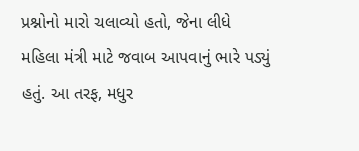પ્રશ્નોનો મારો ચલાવ્યો હતો, જેના લીધે મહિલા મંત્રી માટે જવાબ આપવાનું ભારે પડ્યું હતું. આ તરફ, મધુર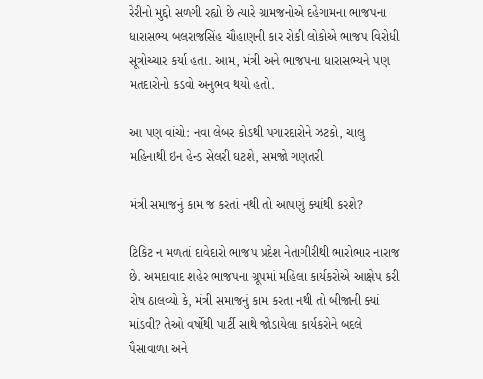રેરીનો મુદ્દો સળગી રહ્યો છે ત્યારે ગ્રામજનોએ દહેગામના ભાજપના ધારાસભ્ય બલરાજસિંહ ચૌહાણની કાર રોકી લોકોએ ભાજપ વિરોધી સૂત્રોચ્ચાર કર્યા હતા. આમ, મંત્રી અને ભાજપના ધારાસભ્યને પણ મતદારોનો કડવો અનુભવ થયો હતો.

આ પણ વાંચો: નવા લેબર કોડથી પગારદારોને ઝટકો, ચાલુ મહિનાથી ઇન હેન્ડ સેલરી ઘટશે, સમજો ગણતરી

મંત્રી સમાજનું કામ જ કરતાં નથી તો આપણું ક્યાંથી કરશે?

ટિકિટ ન મળતાં દાવેદારો ભાજપ પ્રદેશ નેતાગીરીથી ભારોભાર નારાજ છે. અમદાવાદ શહેર ભાજપના ગ્રૂપમાં મહિલા કાર્યકરોએ આક્ષેપ કરી રોષ ઠાલવ્યો કે, મંત્રી સમાજનું કામ કરતા નથી તો બીજાની ક્યાં માંડવી? તેઓ વર્ષોથી પાર્ટી સાથે જોડાયેલા કાર્યકરોને બદલે પૈસાવાળા અને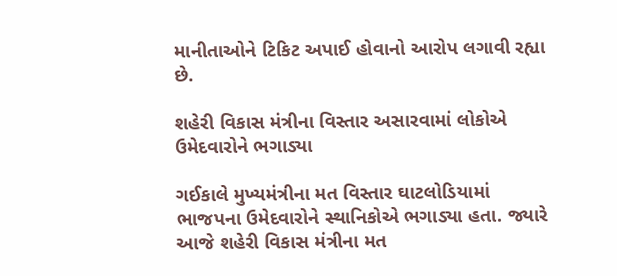માનીતાઓને ટિકિટ અપાઈ હોવાનો આરોપ લગાવી રહ્યા છે.

શહેરી વિકાસ મંત્રીના વિસ્તાર અસારવામાં લોકોએ ઉમેદવારોને ભગાડ્યા

ગઈકાલે મુખ્યમંત્રીના મત વિસ્તાર ઘાટલોડિયામાં ભાજપના ઉમેદવારોને સ્થાનિકોએ ભગાડ્યા હતા. જ્યારે આજે શહેરી વિકાસ મંત્રીના મત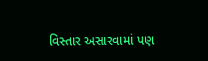વિસ્તાર અસારવામાં પણ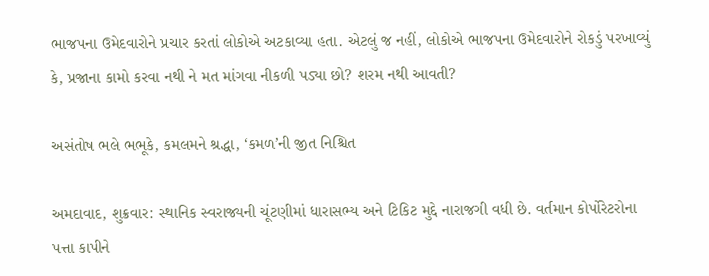ભાજપના ઉમેદવારોને પ્રચાર કરતાં લોકોએ અટકાવ્યા હતા. એટલું જ નહીં, લોકોએ ભાજપના ઉમેદવારોને રોકડું પરખાવ્યું કે, પ્રજાના કામો કરવા નથી ને મત માંગવા નીકળી પડ્યા છો? શરમ નથી આવતી?

અસંતોષ ભલે ભભૂકે, કમલમને શ્રદ્ધા, ‘કમળ’ની જીત નિશ્ચિત

અમદાવાદ, શુક્રવાર: સ્થાનિક સ્વરાજ્યની ચૂંટણીમાં ધારાસભ્ય અને ટિકિટ મુદ્દે નારાજગી વધી છે. વર્તમાન કોર્પોરેટરોના પત્તા કાપીને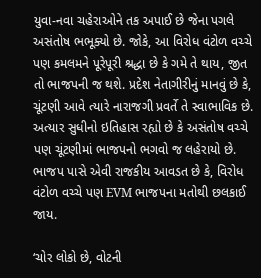યુવા-નવા ચહેરાઓને તક અપાઈ છે જેના પગલે અસંતોષ ભભૂક્યો છે. જોકે, આ વિરોધ વંટોળ વચ્ચે પણ કમલમને પૂરેપૂરી શ્રદ્ધા છે કે ગમે તે થાય, જીત તો ભાજપની જ થશે. પ્રદેશ નેતાગીરીનું માનવું છે કે, ચૂંટણી આવે ત્યારે નારાજગી પ્રવર્તે તે સ્વાભાવિક છે. અત્યાર સુધીનો ઇતિહાસ રહ્યો છે કે અસંતોષ વચ્ચે પણ ચૂંટણીમાં ભાજપનો ભગવો જ લહેરાયો છે. ભાજપ પાસે એવી રાજકીય આવડત છે કે, વિરોધ વંટોળ વચ્ચે પણ EVM ભાજપના મતોથી છલકાઈ જાય.

‘ચોર લોકો છે, વોટની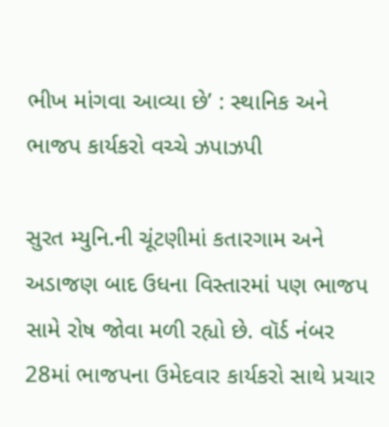ભીખ માંગવા આવ્યા છે’ : સ્થાનિક અને ભાજપ કાર્યકરો વચ્ચે ઝપાઝપી

સુરત મ્યુનિ.ની ચૂંટણીમાં કતારગામ અને અડાજણ બાદ ઉધના વિસ્તારમાં પણ ભાજપ સામે રોષ જોવા મળી રહ્યો છે. વૉર્ડ નંબર 28માં ભાજપના ઉમેદવાર કાર્યકરો સાથે પ્રચાર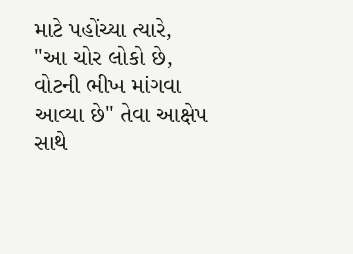માટે પહોંચ્યા ત્યારે, "આ ચોર લોકો છે, વોટની ભીખ માંગવા આવ્યા છે" તેવા આક્ષેપ સાથે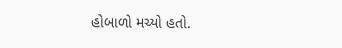હોબાળો મચ્યો હતો.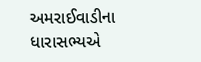અમરાઈવાડીના ધારાસભ્યએ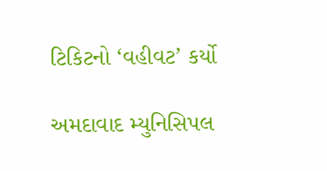ટિકિટનો ‘વહીવટ’ કર્યો

અમદાવાદ મ્યુનિસિપલ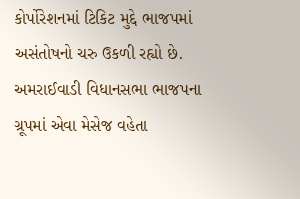કોર્પોરેશનમાં ટિકિટ મુદ્દે ભાજપમાં અસંતોષનો ચરુ ઉકળી રહ્યો છે. અમરાઈવાડી વિધાનસભા ભાજપના ગ્રૂપમાં એવા મેસેજ વહેતા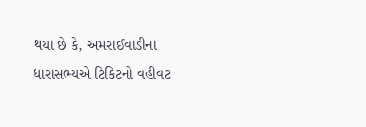થયા છે કે, અમરાઈવાડીના ધારાસભ્યએ ટિકિટનો વહીવટ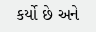કર્યો છે અને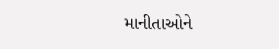માનીતાઓને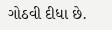ગોઠવી દીધા છે.